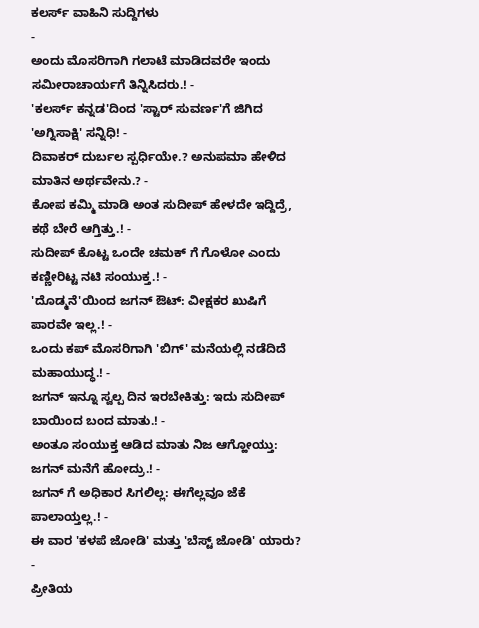ಕಲರ್ಸ್ ವಾಹಿನಿ ಸುದ್ದಿಗಳು
-
ಅಂದು ಮೊಸರಿಗಾಗಿ ಗಲಾಟೆ ಮಾಡಿದವರೇ ಇಂದು ಸಮೀರಾಚಾರ್ಯಗೆ ತಿನ್ನಿಸಿದರು.! -
'ಕಲರ್ಸ್ ಕನ್ನಡ'ದಿಂದ 'ಸ್ಟಾರ್ ಸುವರ್ಣ'ಗೆ ಜಿಗಿದ 'ಅಗ್ನಿಸಾಕ್ಷಿ' ಸನ್ನಿಧಿ! -
ದಿವಾಕರ್ ದುರ್ಬಲ ಸ್ಪರ್ಧಿಯೇ.? ಅನುಪಮಾ ಹೇಳಿದ ಮಾತಿನ ಅರ್ಥವೇನು.? -
ಕೋಪ ಕಮ್ಮಿ ಮಾಡಿ ಅಂತ ಸುದೀಪ್ ಹೇಳದೇ ಇದ್ದಿದ್ರೆ, ಕಥೆ ಬೇರೆ ಆಗ್ತಿತ್ತು.! -
ಸುದೀಪ್ ಕೊಟ್ಟ ಒಂದೇ ಚಮಕ್ ಗೆ ಗೊಳೋ ಎಂದು ಕಣ್ಣೀರಿಟ್ಟ ನಟಿ ಸಂಯುಕ್ತ.! -
'ದೊಡ್ಮನೆ'ಯಿಂದ ಜಗನ್ ಔಟ್: ವೀಕ್ಷಕರ ಖುಷಿಗೆ ಪಾರವೇ ಇಲ್ಲ.! -
ಒಂದು ಕಪ್ ಮೊಸರಿಗಾಗಿ 'ಬಿಗ್' ಮನೆಯಲ್ಲಿ ನಡೆದಿದೆ ಮಹಾಯುದ್ಧ.! -
ಜಗನ್ ಇನ್ನೂ ಸ್ವಲ್ಪ ದಿನ ಇರಬೇಕಿತ್ತು: ಇದು ಸುದೀಪ್ ಬಾಯಿಂದ ಬಂದ ಮಾತು.! -
ಅಂತೂ ಸಂಯುಕ್ತ ಆಡಿದ ಮಾತು ನಿಜ ಆಗ್ಹೋಯ್ತು: ಜಗನ್ ಮನೆಗೆ ಹೋದ್ರು.! -
ಜಗನ್ ಗೆ ಅಧಿಕಾರ ಸಿಗಲಿಲ್ಲ: ಈಗೆಲ್ಲವೂ ಜೆಕೆ ಪಾಲಾಯ್ತಲ್ಲ.! -
ಈ ವಾರ 'ಕಳಪೆ ಜೋಡಿ' ಮತ್ತು 'ಬೆಸ್ಟ್ ಜೋಡಿ' ಯಾರು? -
ಪ್ರೀತಿಯ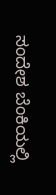ಸಂದೇಶ ಬೆಂಕಿಯಲ್ಲಿ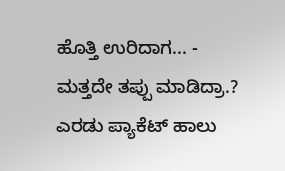ಹೊತ್ತಿ ಉರಿದಾಗ... -
ಮತ್ತದೇ ತಪ್ಪು ಮಾಡಿದ್ರಾ.? ಎರಡು ಪ್ಯಾಕೆಟ್ ಹಾಲು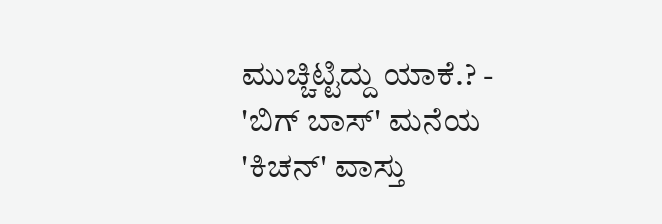ಮುಚ್ಚಿಟ್ಟಿದ್ದು ಯಾಕೆ.? -
'ಬಿಗ್ ಬಾಸ್' ಮನೆಯ 'ಕಿಚನ್' ವಾಸ್ತು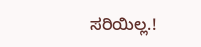ಸರಿಯಿಲ್ಲ.!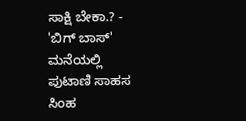ಸಾಕ್ಷಿ ಬೇಕಾ.? -
'ಬಿಗ್ ಬಾಸ್' ಮನೆಯಲ್ಲಿ ಪುಟಾಣಿ ಸಾಹಸ ಸಿಂಹ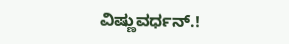ವಿಷ್ಣುವರ್ಧನ್.!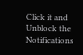Click it and Unblock the Notifications